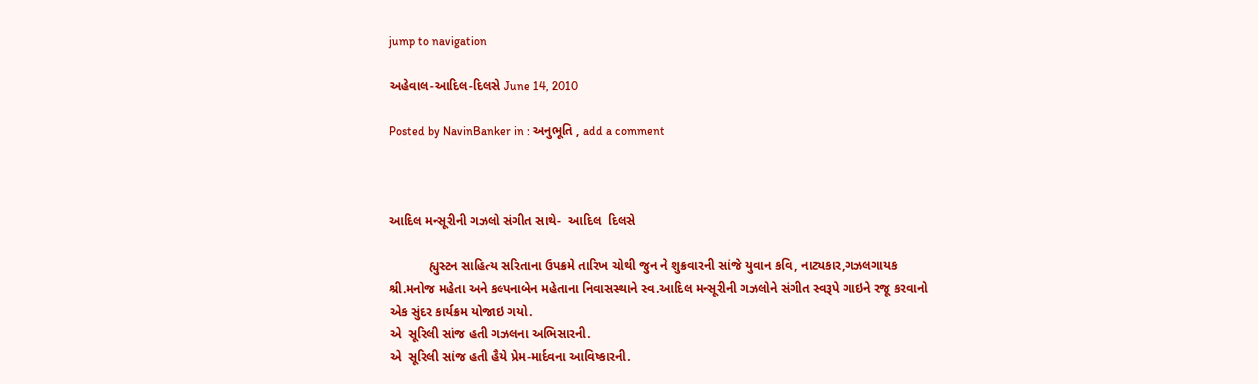jump to navigation

અહેવાલ-આદિલ-દિલસે June 14, 2010

Posted by NavinBanker in : અનુભૂતિ , add a comment



આદિલ મન્સૂરીની ગઝલો સંગીત સાથે-  આદિલ  દિલસે

           હ્યુસ્ટન સાહિત્ય સરિતાના ઉપક્રમે તારિખ ચોથી જુન ને શુક્રવારની સાંજે યુવાન કવિ, નાટ્યકાર,ગઝલગાયક શ્રી.મનોજ મહેતા અને કલ્પનાબેન મહેતાના નિવાસસ્થાને સ્વ.આદિલ મન્સૂરીની ગઝલોને સંગીત સ્વરૂપે ગાઇને રજૂ કરવાનો એક સુંદર કાર્યક્રમ યોજાઇ ગયો.
એ  સૂરિલી સાંજ હતી ગઝલના અભિસારની.
એ  સૂરિલી સાંજ હતી હૈયે પ્રેમ-માર્દવના આવિષ્કારની.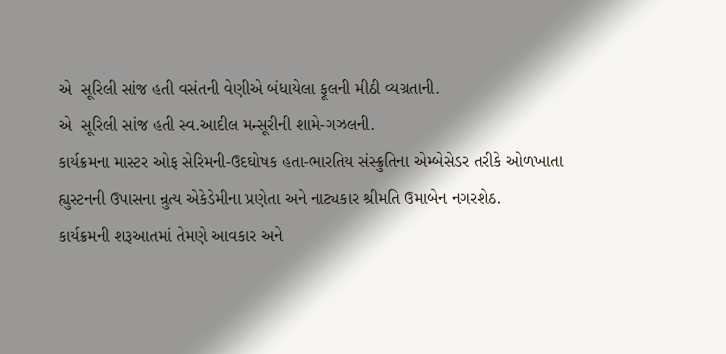એ  સૂરિલી સાંજ હતી વસંતની વેણીએ બંધાયેલા ફૂલની મીઠી વ્યગ્રતાની.
એ  સૂરિલી સાંજ હતી સ્વ.આદીલ મન્સૂરીની શામે-ગઝલની.
કાર્યક્રમના માસ્ટર ઓફ સેરિમની-ઉદઘોષક હતા-ભારતિય સંસ્ક્રુતિના એમ્બેસેડર તરીકે ઓળખાતા હ્યુસ્ટનની ઉપાસના ન્રુત્ય એકેડેમીના પ્રણેતા અને નાટ્યકાર શ્રીમતિ ઉમાબેન નગરશેઠ.
કાર્યક્રમની શરૂઆતમાં તેમણે આવકાર અને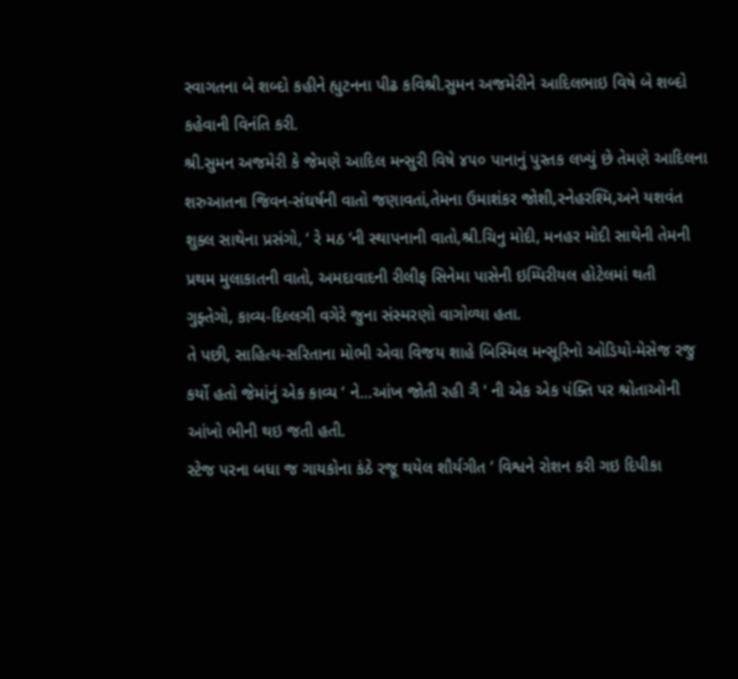સ્વાગતના બે શબ્દો કહીને હ્યુટનના પીઢ કવિશ્રી.સુમન અજમેરીને આદિલભાઇ વિષે બે શબ્દો કહેવાની વિનંતિ કરી.
શ્રી.સુમન અજમેરી કે જેમણે આદિલ મન્સુરી વિષે ૪૫૦ પાનાનું પુસ્તક લખ્યું છે તેમણે આદિલના શરુઆતના જિવન-સંઘર્ષની વાતો જણાવતાં,તેમના ઉમાશંકર જોશી,સ્નેહરશ્મિ,અને યશવંત શુક્લ સાથેના પ્રસંગો, ‘ રે મઠ ‘ની સ્થાપનાની વાતો,શ્રી.ચિનુ મોદી, મનહર મોદી સાથેની તેમની પ્રથમ મુલાકાતની વાતો, અમદાવાદની રીલીફ સિનેમા પાસેની ઇમ્પિરીયલ હોટેલમાં થતી
ગુફ્તેગો, કાવ્ય-દિલ્લગી વગેરે જુના સંસ્મરણો વાગોળ્યા હતા.
તે પછી, સાહિત્ય-સરિતાના મોભી એવા વિજય શાહે બિસ્મિલ મન્સૂરિનો ઓડિયો-મેસેજ રજુ કર્યો હતો જેમાંનું એક કાવ્ય ‘ ને…આંખ જોતી રહી ગૈ ‘ ની એક એક પંક્તિ પર શ્રોતાઓની આંખો ભીની થઇ જતી હતી.
સ્ટેજ પરના બધા જ ગાયકોના કંઠે રજૂ થયેલ શૌર્યગીત ‘ વિશ્વને રોશન કરી ગઇ દિપીકા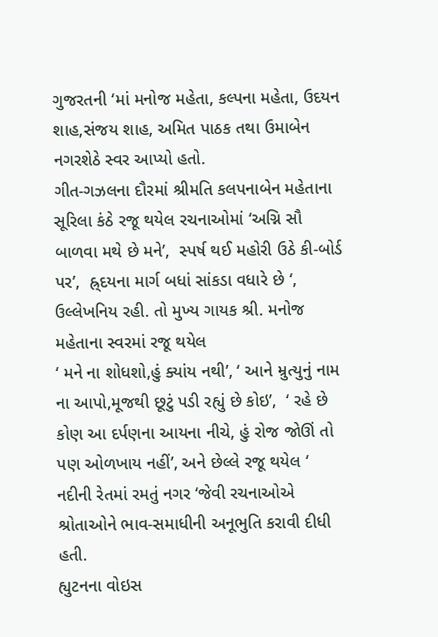ગુજરતની ‘માં મનોજ મહેતા, કલ્પના મહેતા, ઉદયન શાહ,સંજય શાહ, અમિત પાઠક તથા ઉમાબેન નગરશેઠે સ્વર આપ્યો હતો.
ગીત-ગઝલના દૌરમાં શ્રીમતિ કલપનાબેન મહેતાના સૂરિલા કંઠે રજૂ થયેલ રચનાઓમાં ‘અગ્નિ સૌ બાળવા મથે છે મને’,  સ્પર્ષ થઈ મહોરી ઉઠે કી-બોર્ડ પર’,  હ્ર્દયના માર્ગ બધાં સાંકડા વધારે છે ‘,  ઉલ્લેખનિય રહી. તો મુખ્ય ગાયક શ્રી. મનોજ મહેતાના સ્વરમાં રજૂ થયેલ
‘ મને ના શોધશો,હું ક્યાંય નથી’, ‘ આને મ્રુત્યુનું નામ ના આપો,મૂજથી છૂટું પડી રહ્યું છે કોઇ’,  ‘ રહે છે કોણ આ દર્પણના આયના નીચે, હું રોજ જોઊં તો પણ ઓળખાય નહીં’, અને છેલ્લે રજૂ થયેલ ‘ નદીની રેતમાં રમતું નગર ‘જેવી રચનાઓએ શ્રોતાઓને ભાવ-સમાધીની અનૂભુતિ કરાવી દીધી હતી.
હ્યુટનના વોઇસ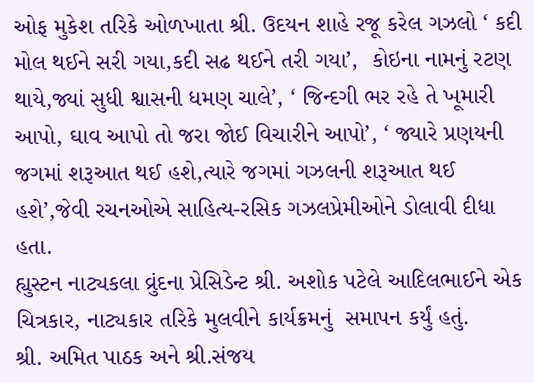ઓફ મુકેશ તરિકે ઓળખાતા શ્રી. ઉદયન શાહે રજૂ કરેલ ગઝલો ‘ કદી મોલ થઈને સરી ગયા,કદી સઢ થઈને તરી ગયા’,  કોઇના નામનું રટણ થાયે,જ્યાં સુધી શ્વાસની ધમણ ચાલે’, ‘ જિન્દગી ભર રહે તે ખૂમારી આપો, ઘાવ આપો તો જરા જોઈ વિચારીને આપો’, ‘ જ્યારે પ્રણયની જગમાં શરૂઆત થઈ હશે,ત્યારે જગમાં ગઝલની શરૂઆત થઈ હશે’,જેવી રચનઓએ સાહિત્ય-રસિક ગઝલપ્રેમીઓને ડોલાવી દીધા હતા.
હ્યુસ્ટન નાટ્યકલા વ્રુંદના પ્રેસિડેન્ટ શ્રી. અશોક પટેલે આદિલભાઈને એક ચિત્રકાર, નાટ્યકાર તરિકે મુલવીને કાર્યક્રમનું  સમાપન કર્યું હતું.
શ્રી. અમિત પાઠક અને શ્રી.સંજય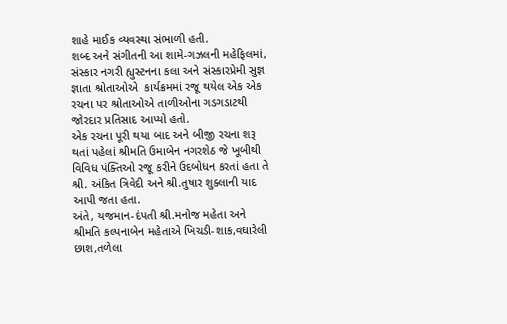શાહે માઈક વ્યવસ્થા સંભાળી હતી.
શબ્દ અને સંગીતની આ શામે-ગઝલની મહેફિલમાં, સંસ્કાર નગરી હ્યુસ્ટનના કલા અને સંસ્કારપ્રેમી સુજ્ઞ જ્ઞાતા શ્રોતાઓએ  કાર્યક્રમમાં રજૂ થયેલ એક એક રચના પર શ્રોતાઓએ તાળીઓના ગડગડાટથી જોરદાર પ્રતિસાદ આપ્યો હતો.
એક રચના પૂરી થયા બાદ અને બીજી રચના શરૂ થતાં પહેલાં શ્રીમતિ ઉમાબેન નગરશેઠ જે ખૂબીથી વિવિધ પંક્તિઓ રજૂ કરીને ઉદબોધન કરતાં હતા તે શ્રી. અંકિત ત્રિવેદી અને શ્રી.તુષાર શુક્લાની યાદ આપી જતા હતા.
અંતે, યજમાન-દંપતી શ્રી.મનોજ મહેતા અને શ્રીમતિ કલ્પનાબેન મહેતાએ ખિચડી-શાક,વઘારેલી છાશ,તળેલા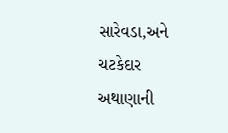સારેવડા,અને ચટકેદાર અથાણાની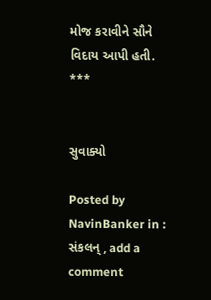મોજ કરાવીને સૌને વિદાય આપી હતી.
***


સુવાક્યો

Posted by NavinBanker in : સંકલન્ , add a comment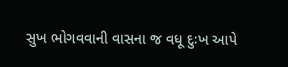સુખ ભોગવવાની વાસના જ વધૂ દુઃખ આપે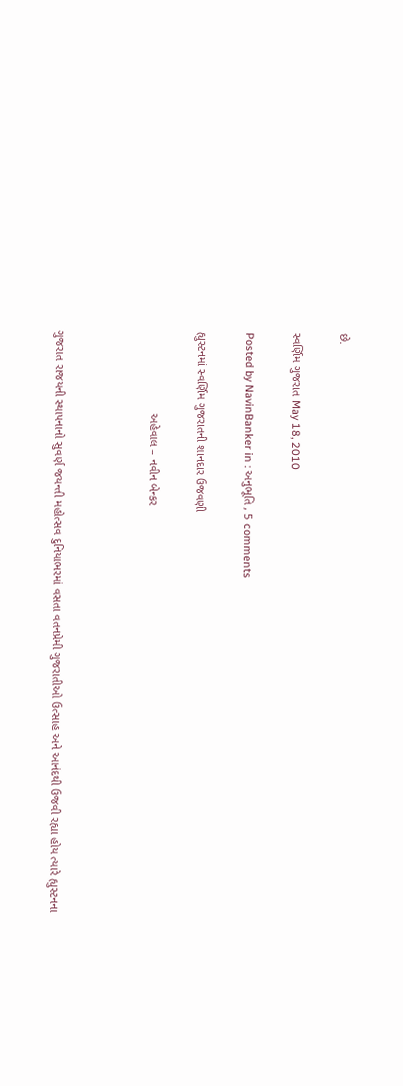છે.

સ્વર્ણિમ ગુજરાત May 18, 2010

Posted by NavinBanker in : અનુભૂતિ , 5 comments

હ્યુસ્ટનમાં સ્વર્ણિમ ગુજરાતની શાનદાર ઉજવણી

                         અહેવાલ – નવીન બેન્કર



ગુજરાત રાજયની સ્થાપનાનો સુવર્ણ જયન્તી મહોત્સવ દુનિયાભરમાં વસતા વતનપ્રેમી ગુજરાતીઓ ઉત્સાહ અને આનંદથી ઉજવી રહ્યા હોય ત્યારે હ્યુસ્ટનના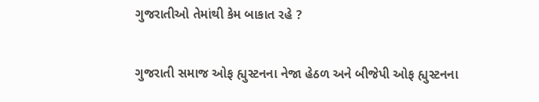ગુજરાતીઓ તેમાંથી કેમ બાકાત રહે ?

ગુજરાતી સમાજ ઓફ હ્યુસ્ટનના નેજા હેઠળ અને બીજેપી ઓફ હ્યુસ્ટનના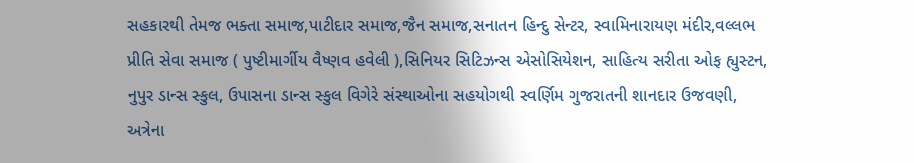સહકારથી તેમજ ભક્તા સમાજ,પાટીદાર સમાજ,જૈન સમાજ,સનાતન હિન્દુ સેન્ટર, સ્વામિનારાયણ મંદીર,વલ્લભ પ્રીતિ સેવા સમાજ ( પુષ્ટીમાર્ગીય વૈષ્ણવ હવેલી ),સિનિયર સિટિઝન્સ એસોસિયેશન, સાહિત્ય સરીતા ઓફ હ્યુસ્ટન, નુપુર ડાન્સ સ્કુલ, ઉપાસના ડાન્સ સ્કુલ વિગેરે સંસ્થાઓના સહયોગથી સ્વર્ણિમ ગુજરાતની શાનદાર ઉજવણી, અત્રેના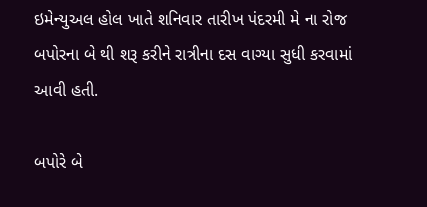ઇમેન્યુઅલ હોલ ખાતે શનિવાર તારીખ પંદરમી મે ના રોજ બપોરના બે થી શરૂ કરીને રાત્રીના દસ વાગ્યા સુધી કરવામાં આવી હતી.

બપોરે બે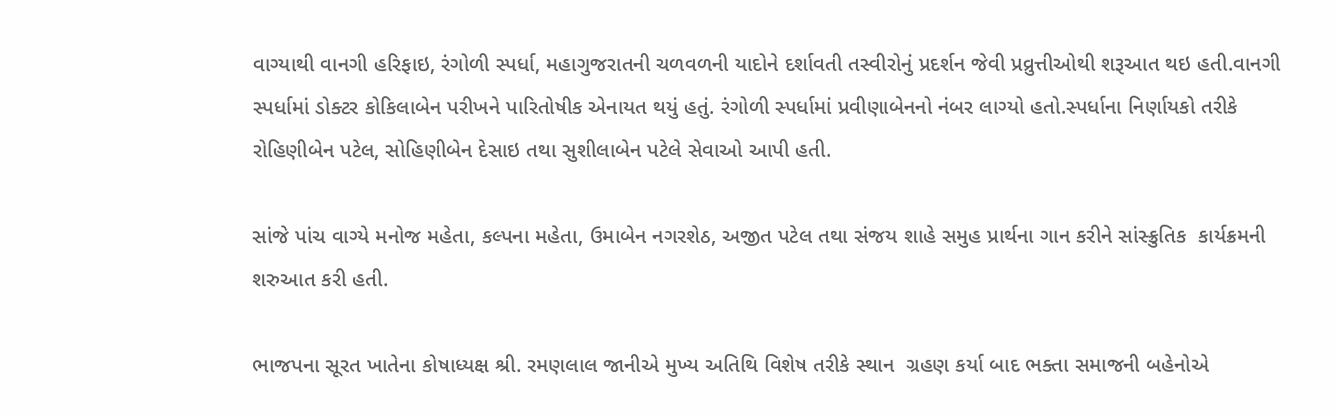વાગ્યાથી વાનગી હરિફાઇ, રંગોળી સ્પર્ધા, મહાગુજરાતની ચળવળની યાદોને દર્શાવતી તસ્વીરોનું પ્રદર્શન જેવી પ્રવ્રુત્તીઓથી શરૂઆત થઇ હતી.વાનગી સ્પર્ધામાં ડોક્ટર કોકિલાબેન પરીખને પારિતોષીક એનાયત થયું હતું. રંગોળી સ્પર્ધામાં પ્રવીણાબેનનો નંબર લાગ્યો હતો.સ્પર્ધાના નિર્ણાયકો તરીકે રોહિણીબેન પટેલ, સોહિણીબેન દેસાઇ તથા સુશીલાબેન પટેલે સેવાઓ આપી હતી.

સાંજે પાંચ વાગ્યે મનોજ મહેતા, કલ્પના મહેતા, ઉમાબેન નગરશેઠ, અજીત પટેલ તથા સંજય શાહે સમુહ પ્રાર્થના ગાન કરીને સાંસ્ક્રુતિક  કાર્યક્રમની શરુઆત કરી હતી.

ભાજપના સૂરત ખાતેના કોષાધ્યક્ષ શ્રી. રમણલાલ જાનીએ મુખ્ય અતિથિ વિશેષ તરીકે સ્થાન  ગ્રહણ કર્યા બાદ ભક્તા સમાજની બહેનોએ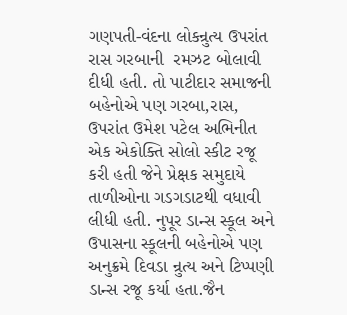ગણપતી-વંદના લોકન્રુત્ય ઉપરાંત રાસ ગરબાની  રમઝટ બોલાવી દીધી હતી. તો પાટીદાર સમાજની બહેનોએ પણ ગરબા,રાસ, ઉપરાંત ઉમેશ પટેલ અભિનીત એક એકોક્તિ સોલો સ્કીટ રજૂ કરી હતી જેને પ્રેક્ષક સમુદાયે તાળીઓના ગડગડાટથી વધાવી લીધી હતી. નુપૂર ડાન્સ સ્કૂલ અને ઉપાસના સ્કૂલની બહેનોએ પણ અનુક્રમે દિવડા ન્રુત્ય અને ટિપ્પણી  ડાન્સ રજૂ કર્યા હતા.જૈન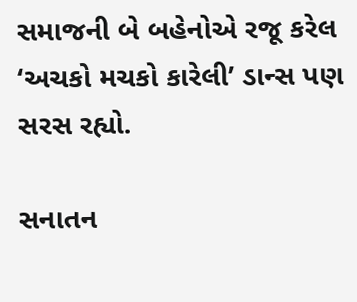સમાજની બે બહેનોએ રજૂ કરેલ ‘અચકો મચકો કારેલી’ ડાન્સ પણ સરસ રહ્યો.

સનાતન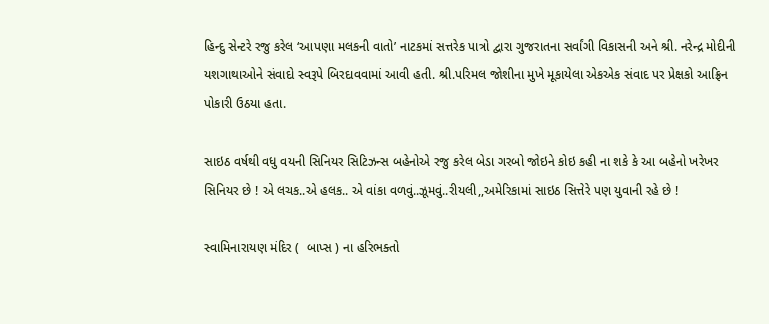હિન્દુ સેન્ટરે રજુ કરેલ ‘આપણા મલકની વાતો’ નાટકમાં સત્તરેક પાત્રો દ્વારા ગુજરાતના સર્વાંગી વિકાસની અને શ્રી. નરેન્દ્ર મોદીની યશગાથાઓને સંવાદો સ્વરૂપે બિરદાવવામાં આવી હતી. શ્રી.પરિમલ જોશીના મુખે મૂકાયેલા એકએક સંવાદ પર પ્રેક્ષકો આફ્રિન પોકારી ઉઠયા હતા.

સાઇઠ વર્ષથી વધુ વયની સિનિયર સિટિઝન્સ બહેનોએ રજુ કરેલ બેડા ગરબો જોઇને કોઇ કહી ના શકે કે આ બહેનો ખરેખર સિનિયર છે ! એ લચક..એ હલક.. એ વાંકા વળવું..ઝૂમવું..રીયલી,,અમેરિકામાં સાઇઠ સિત્તેરે પણ યુવાની રહે છે !

સ્વામિનારાયણ મંદિર (  બાપ્સ ) ના હરિભક્તો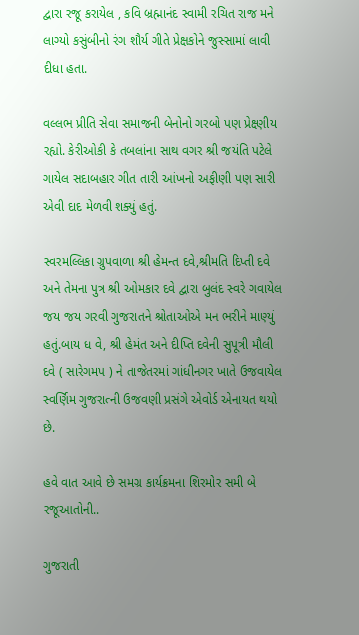દ્વારા રજૂ કરાયેલ , કવિ બ્રહ્માનંદ સ્વામી રચિત રાજ મને લાગ્યો કસુંબીનો રંગ શૌર્ય ગીતે પ્રેક્ષકોને જુસ્સામાં લાવી દીધા હતા.

વલ્લભ પ્રીતિ સેવા સમાજની બેનોનો ગરબો પણ પ્રેક્ષ્ણીય રહ્યો. કેરીઓકી કે તબલાંના સાથ વગર શ્રી જયંતિ પટેલે ગાયેલ સદાબહાર ગીત તારી આંખનો અફીણી પણ સારી એવી દાદ મેળવી શક્યું હતું.

સ્વરમલ્લિકા ગ્રુપવાળા શ્રી હેમન્ત દવે,શ્રીમતિ દિપ્તી દવે અને તેમના પુત્ર શ્રી ઓમકાર દવે દ્વારા બુલંદ સ્વરે ગવાયેલ જય જય ગરવી ગુજરાતને શ્રોતાઓએ મન ભરીને માણ્યું હતું.બાય ધ વે, શ્રી હેમંત અને દીપ્તિ દવેની સુપૂત્રી મૌલી દવે ( સારેગમપ ) ને તાજેતરમાં ગાંધીનગર ખાતે ઉજવાયેલ સ્વર્ણિમ ગુજરાત્ની ઉજવણી પ્રસંગે એવોર્ડ એનાયત થયો છે.

હવે વાત આવે છે સમગ્ર કાર્યક્રમના શિરમોર સમી બે રજૂઆતોની..

ગુજરાતી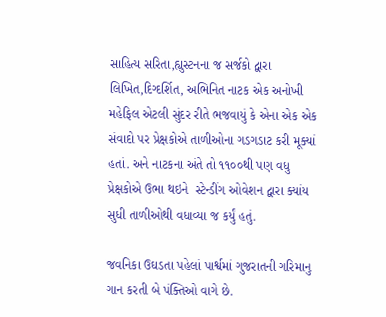સાહિત્ય સરિતા,હ્યુસ્ટનના જ સર્જકો દ્વારા લિખિત,દિગ્દર્શિત, અભિનિત નાટક એક અનોખી મહેફિલ એટલી સુંદર રીતે ભજવાયું કે એના એક એક સંવાદો પર પ્રેક્ષકોએ તાળીઓના ગડગડાટ કરી મૂક્યાં હતાં. અને નાટકના અંતે તો ૧૧૦૦થી પણ વધુ પ્રેક્ષકોએ ઉભા થઇને  સ્ટેન્ડીંગ ઓવેશન દ્વારા ક્યાંય સુધી તાળીઓથી વધાવ્યા જ કર્યું હતું.

જવનિકા ઉઘડતા પહેલાં પાર્શ્વમાં ગુજરાતની ગરિમાનુ ગાન કરતી બે પંક્તિઓ વાગે છે.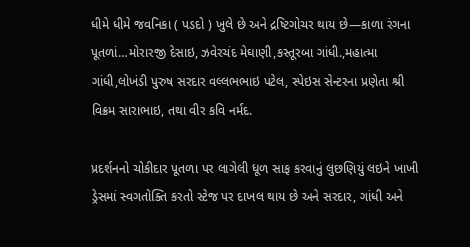ધીમે ધીમે જવનિકા ( પડદો ) ખુલે છે અને દ્રષ્ટિગોચર થાય છે—કાળા રંગના પૂતળાં…મોરારજી દેસાઇ, ઝવેરચંદ મેઘાણી,કસ્તૂરબા ગાંધી.,મહાત્મા ગાંધી,લોખંડી પુરુષ સરદાર વલ્લભભાઇ પટેલ, સ્પેઇસ સેન્ટરના પ્રણેતા શ્રી વિક્રમ સારાભાઇ, તથા વીર કવિ નર્મદ.

પ્રદર્શનનો ચોકીદાર પૂતળા પર લાગેલી ધૂળ સાફ કરવાનું લુછણિયું લઇને ખાખી ડ્રેસમાં સ્વગતોક્તિ કરતો સ્ટેજ પર દાખલ થાય છે અને સરદાર, ગાંધી અને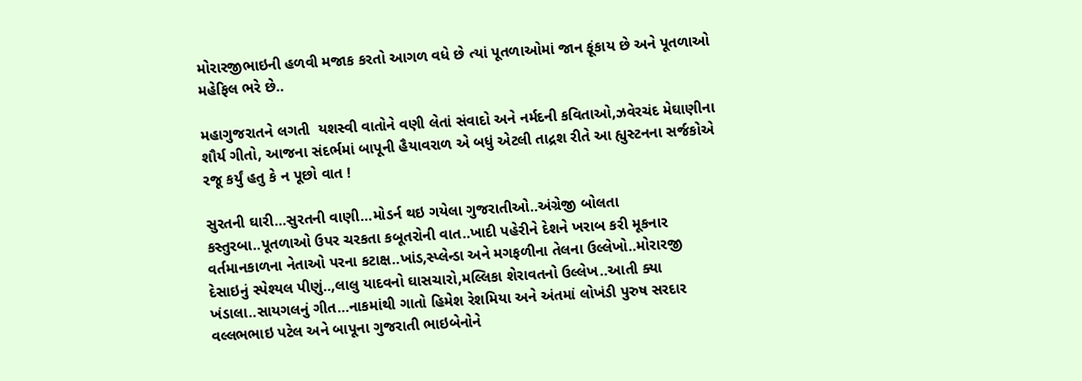મોરારજીભાઇની હળવી મજાક કરતો આગળ વધે છે ત્યાં પૂતળાઓમાં જાન ફૂંકાય છે અને પૂતળાઓ મહેફિલ ભરે છે..

મહાગુજરાતને લગતી  યશસ્વી વાતોને વણી લેતાં સંવાદો અને નર્મદની કવિતાઓ,ઝવેરચંદ મેઘાણીના શૌર્ય ગીતો, આજના સંદર્ભમાં બાપૂની હૈયાવરાળ એ બધું એટલી તાદ્રશ રીતે આ હ્યુસ્ટનના સર્જકોએ રજૂ કર્યું હતુ કે ન પૂછો વાત !

સુરતની ઘારી…સુરતની વાણી…મોડર્ન થઇ ગયેલા ગુજરાતીઓ..અંગ્રેજી બોલતા કસ્તુરબા..પૂતળાઓ ઉપર ચરકતા કબૂતરોની વાત..ખાદી પહેરીને દેશને ખરાબ કરી મૂકનાર વર્તમાનકાળના નેતાઓ પરના કટાક્ષ..ખાંડ,સ્પ્લેન્ડા અને મગફળીના તેલના ઉલ્લેખો..મોરારજી દેસાઇનું સ્પેશ્યલ પીણું..,લાલુ યાદવનો ઘાસચારો,મલ્લિકા શેરાવતનો ઉલ્લેખ..આતી ક્યા ખંડાલા..સાયગલનું ગીત…નાકમાંથી ગાતો હિમેશ રેશમિયા અને અંતમાં લોખંડી પુરુષ સરદાર વલ્લભભાઇ પટેલ અને બાપૂના ગુજરાતી ભાઇબેનોને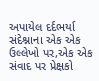અપાયેલ દર્દભર્યા સંદેશ્નાના એક એક ઉલ્લેખો પર,એક એક સંવાદ પર પ્રેક્ષકો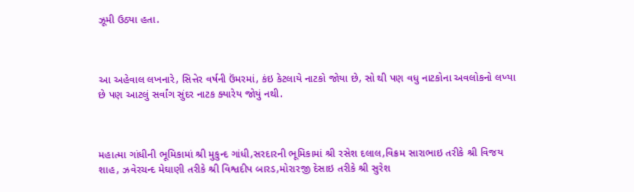ઝૂમી ઉઠ્યા હતા.



આ અહેવાલ લખનારે, સિત્તેર વર્ષની ઉંમરમાં, કંઇ કેટલાયે નાટકો જોયા છે, સો થી પણ વધુ નાટકોના અવલોકનો લખ્યા છે પણ આટલું સર્વાંગ સુંદર નાટક ક્યારેય જોયું નથી.



મહાત્મા ગાંધીની ભૂમિકામાં શ્રી મુકુન્દ ગાંધી,સરદારની ભૂમિકામાં શ્રી રસેશ દલાલ,વિક્રમ સારાભાઇ તરીકે શ્રી વિજય  શાહ, ઝવેરચન્દ મેઘાણી તરીકે શ્રી વિશ્વદીપ બારડ,મોરારજી દેસાઇ તરીકે શ્રી સુરેશ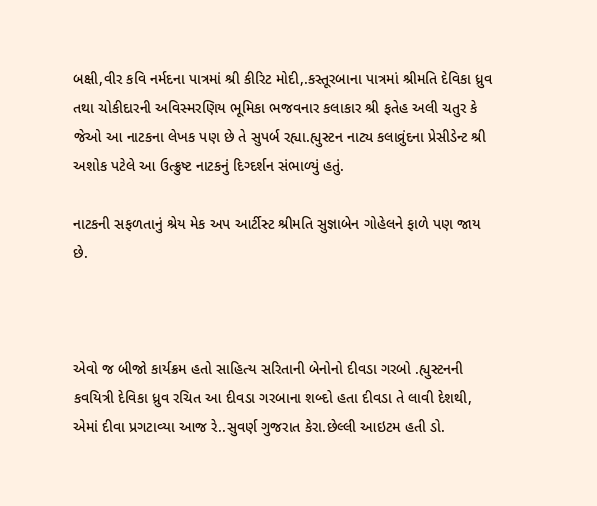બક્ષી,વીર કવિ નર્મદના પાત્રમાં શ્રી કીરિટ મોદી,.કસ્તૂરબાના પાત્રમાં શ્રીમતિ દેવિકા ધ્રુવ તથા ચોકીદારની અવિસ્મરણિય ભૂમિકા ભજવનાર કલાકાર શ્રી ફતેહ અલી ચતુર કે જેઓ આ નાટકના લેખક પણ છે તે સુપર્બ રહ્યા.હ્યુસ્ટન નાટ્ય કલાવ્રુંદના પ્રેસીડેન્ટ શ્રી અશોક પટેલે આ ઉત્ક્રુષ્ટ નાટકનું દિગ્દર્શન સંભાળ્યું હતું.

નાટકની સફળતાનું શ્રેય મેક અપ આર્ટીસ્ટ શ્રીમતિ સુજ્ઞાબેન ગોહેલને ફાળે પણ જાય છે.



એવો જ બીજો કાર્યક્રમ હતો સાહિત્ય સરિતાની બેનોનો દીવડા ગરબો .હ્યુસ્ટનની કવયિત્રી દેવિકા ધ્રુવ રચિત આ દીવડા ગરબાના શબ્દો હતા દીવડા તે લાવી દેશથી, એમાં દીવા પ્રગટાવ્યા આજ રે..સુવર્ણ ગુજરાત કેરા.છેલ્લી આઇટમ હતી ડો.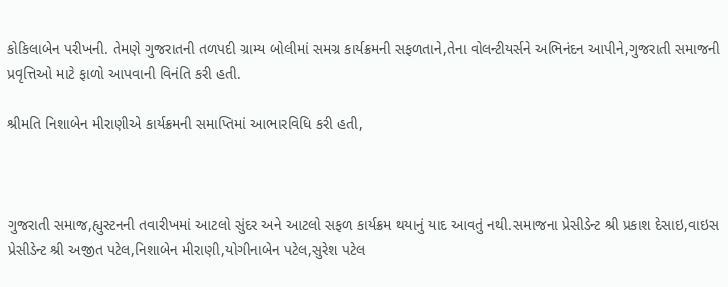કોકિલાબેન પરીખની. તેમણે ગુજરાતની તળપદી ગ્રામ્ય બોલીમાં સમગ્ર કાર્યક્રમની સફળતાને,તેના વોલન્ટીયર્સને અભિનંદન આપીને,ગુજરાતી સમાજની પ્રવૃત્તિઓ માટે ફાળો આપવાની વિનંતિ કરી હતી.

શ્રીમતિ નિશાબેન મીરાણીએ કાર્યક્રમની સમાપ્તિમાં આભારવિધિ કરી હતી,



ગુજરાતી સમાજ,હ્યુસ્ટનની તવારીખમાં આટલો સુંદર અને આટલો સફળ કાર્યક્રમ થયાનું યાદ આવતું નથી.સમાજના પ્રેસીડેન્ટ શ્રી પ્રકાશ દેસાઇ,વાઇસ પ્રેસીડેન્ટ શ્રી અજીત પટેલ,નિશાબેન મીરાણી,યોગીનાબેન પટેલ,સુરેશ પટેલ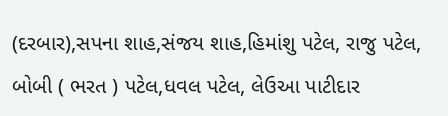(દરબાર),સપના શાહ,સંજય શાહ,હિમાંશુ પટેલ, રાજુ પટેલ, બોબી ( ભરત ) પટેલ,ધવલ પટેલ, લેઉઆ પાટીદાર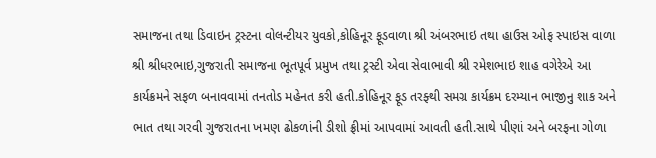સમાજના તથા ડિવાઇન ટ્રસ્ટના વોલન્ટીયર યુવકો,કોહિનૂર ફૂડવાળા શ્રી અંબરભાઇ તથા હાઉસ ઓફ સ્પાઇસ વાળા શ્રી શ્રીધરભાઇ,ગુજરાતી સમાજના ભૂતપૂર્વ પ્રમુખ તથા ટ્રસ્ટી એવા સેવાભાવી શ્રી રમેશભાઇ શાહ વગેરેએ આ કાર્યક્રમને સફળ બનાવવામાં તનતોડ મહેનત કરી હતી.કોહિનૂર ફૂડ તરફ્થી સમગ્ર કાર્યક્રમ દરમ્યાન ભાજીનુ શાક અને ભાત તથા ગરવી ગુજરાતના ખમણ ઢોકળાંની ડીશો ફ્રીમાં આપવામાં આવતી હતી.સાથે પીણાં અને બરફના ગોળા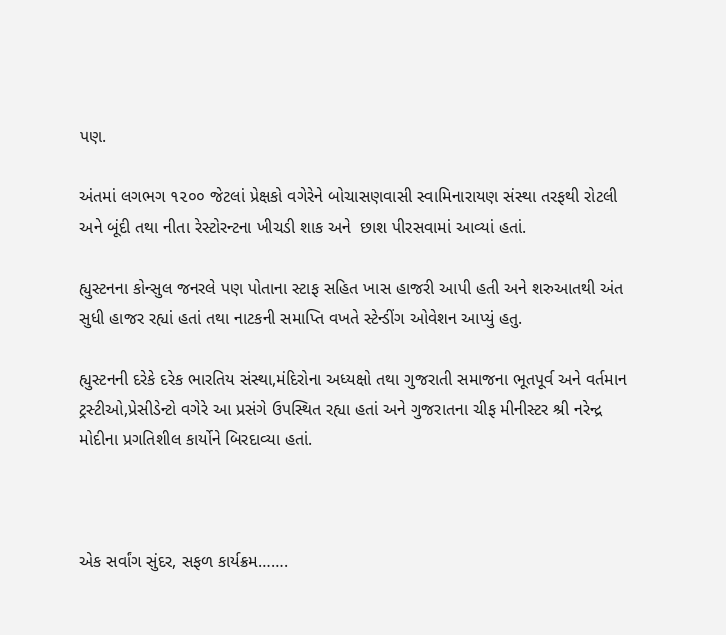પણ.

અંતમાં લગભગ ૧૨૦૦ જેટલાં પ્રેક્ષકો વગેરેને બોચાસણવાસી સ્વામિનારાયણ સંસ્થા તરફથી રોટલી અને બૂંદી તથા નીતા રેસ્ટોરન્ટના ખીચડી શાક અને  છાશ પીરસવામાં આવ્યાં હતાં.

હ્યુસ્ટનના કોન્સુલ જનરલે પણ પોતાના સ્ટાફ સહિત ખાસ હાજરી આપી હતી અને શરુઆતથી અંત સુધી હાજર રહ્યાં હતાં તથા નાટકની સમાપ્તિ વખતે સ્ટેન્ડીંગ ઓવેશન આપ્યું હતુ.

હ્યુસ્ટનની દરેકે દરેક ભારતિય સંસ્થા,મંદિરોના અધ્યક્ષો તથા ગુજરાતી સમાજના ભૂતપૂર્વ અને વર્તમાન ટ્રસ્ટીઓ,પ્રેસીડેન્ટો વગેરે આ પ્રસંગે ઉપસ્થિત રહ્યા હતાં અને ગુજરાતના ચીફ મીનીસ્ટર શ્રી નરેન્દ્ર મોદીના પ્રગતિશીલ કાર્યોને બિરદાવ્યા હતાં.



એક સર્વાંગ સુંદર, સફળ કાર્યક્રમ…….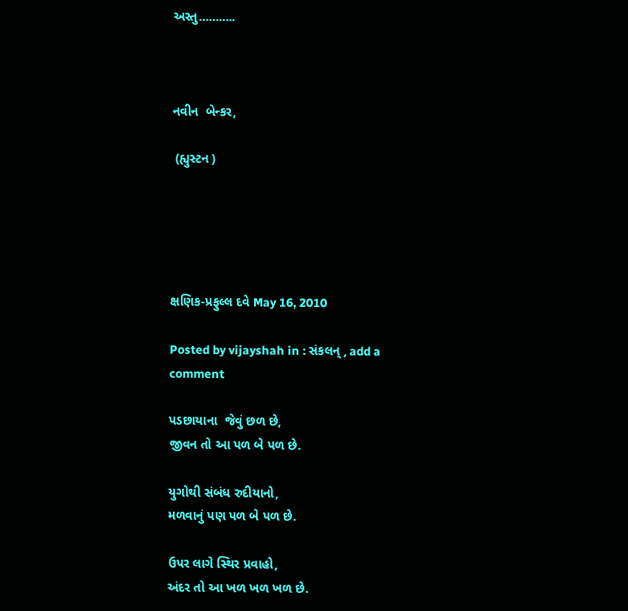અસ્તુ………..



નવીન  બેન્કર,

 (હ્યુસ્ટન )





ક્ષણિક-પ્રફુલ્લ દવે May 16, 2010

Posted by vijayshah in : સંકલન્ , add a comment

પડછાયાના  જેવું છળ છે,
જીવન તો આ પળ બે પળ છે.

યુગોથી સંબંધ રુદીયાનો,
મળવાનું પણ પળ બે પળ છે.

ઉપર લાગે સ્થિર પ્રવાહો,
અંદર તો આ ખળ ખળ ખળ છે.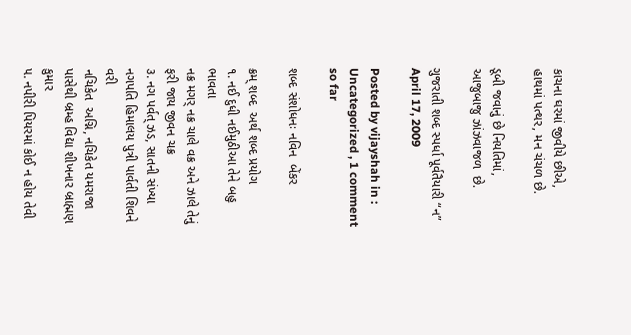કાચના ઘરમાં જીવીયે છીએ,
હાથમાં પત્થર, મન ચંચળ છે.

ડૂબી જવાનું છે નિયતિમાં,
આજુબાજુ ઝાંઝવાજળ  છે.

ગુજરાતી શબ્દ સ્પર્ધા પૂર્વતૈયારી “ન” April 17, 2009

Posted by vijayshah in : Uncategorized , 1 comment so far

શબ્દ સંશોધનઃ નવિન  બેંકર

ક્રમ્ શબ્દ  અર્થ શબ્દ પ્રયોગ
૧. નઈ દુધી નઈમુઠીઆ તેને બહુ ભાવતા
નક્ર મગર્ નક્ર ચાલે વક્ર અને ઝાલે તેનું ફરી જાય જીવન ચક્ર
૩. નગ પર્વત્ ઝડ, સાતની સંખ્યા નગપતિ હિમાલય પુત્રી પાર્વતી શિવને વરી
નચિકેત  અગ્નિ, નચિકેત યમરાજા પાસેથી બ્રમ્હ વિદ્યા શીખનાર બ્રાહ્મણ કુમાર
૫. નપીરી પિયરમાં કોઈ ન હોય તેવી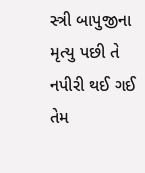સ્ત્રી બાપુજીના મૃત્યુ પછી તે નપીરી થઈ ગઈ તેમ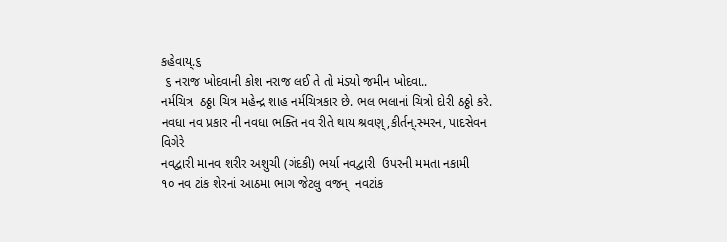કહેવાય્.૬
 ૬ નરાજ ખોદવાની કોશ નરાજ લઈ તે તો મંડ્યો જમીન ખોદવા..
નર્મચિત્ર  ઠઠ્ઠા ચિત્ર મહેન્દ્ર શાહ નર્મચિત્રકાર છે. ભલ ભલાનાં ચિત્રો દોરી ઠઠ્ઠો કરે.
નવધા નવ પ્રકાર ની નવધા ભક્તિ નવ રીતે થાય શ્રવણ્,કીર્તન્.સ્મરન, પાદસેવન વિગેરે
નવદ્વારી માનવ શરીર અશુચી (ગંદકી) ભર્યા નવદ્વારી  ઉપરની મમતા નકામી
૧૦ નવ ટાંક શેરનાં આઠમા ભાગ જેટલુ વજન્  નવટાંક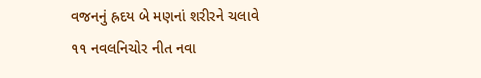વજનનું હ્રદય બે મણનાં શરીરને ચલાવે
૧૧ નવલનિચોર નીત નવા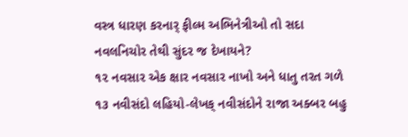વસ્ત્ર ધારણ કરનાર્ ફીલ્મ અભિનેત્રીઓ તો સદા નવલનિચોર તેથી સુંદર જ દેખાયને?
૧૨ નવસાર એક ક્ષાર નવસાર નાખો અને ધાતુ તરત ગળે
૧૩ નવીસંદો લહિયો-લેખક્ નવીસંદોને રાજા અક્બર બહુ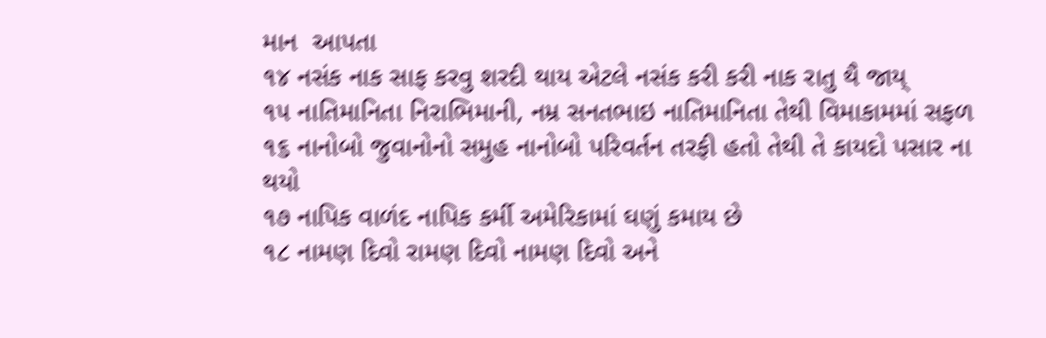માન  આપતા
૧૪ નસંક નાક સાફ કરવુ શરદી થાય એટલે નસંક કરી કરી નાક રાતુ થૈ જાય્
૧૫ નાતિમાનિતા નિરાભિમાની, નમ્ર સનતભાઇ નાતિમાનિતા તેથી વિમાકામમાં સફળ
૧૬ નાનોબો જુવાનોનો સમુહ નાનોબો પરિવર્તન તરફી હતો તેથી તે કાયદો પસાર ના થયો
૧૭ નાપિક વાળંદ નાપિક કર્મી અમેરિકામાં ઘણું કમાય છે
૧૮ નામણ દિવો રામણ દિવો નામણ દિવો અને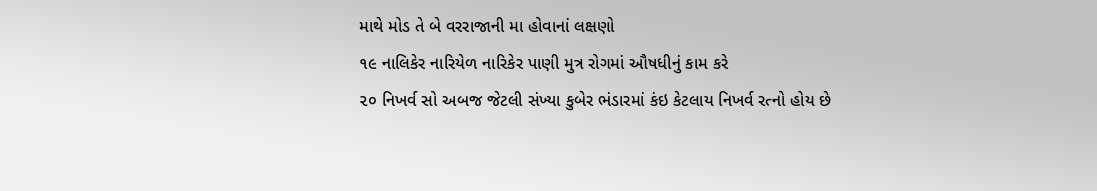માથે મોડ તે બે વરરાજાની મા હોવાનાં લક્ષણો
૧૯ નાલિકેર નારિયેળ નારિકેર પાણી મુત્ર રોગમાં ઔષધીનું કામ કરે
૨૦ નિખર્વ સો અબજ જેટલી સંખ્યા કુબેર ભંડારમાં કંઇ કેટલાય નિખર્વ રત્નો હોય છે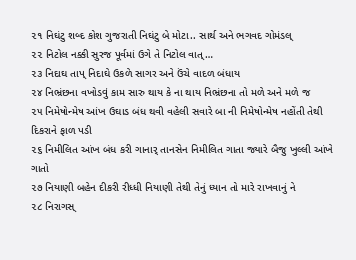૨૧ નિઘંટુ શબ્દ કોશ ગુજરાતી નિઘંટુ બે મોટા.. સાર્થ અને ભગવદ ગોમંડલ્
૨૨ નિટોલ નક્કી સુરજ પૂર્વમાં ઉગે તે નિટોલ વાત્…
૨૩ નિદાઘ તાપ્ નિદાઘે ઉકળે સાગર અને ઉંચે વાદળ બંધાય
૨૪ નિભ્રંછના વખોડવું કામ સારુ થાય કે ના થાય નિભ્રંછના તો મળે અને મળે જ
૨૫ નિમેષોન્મેષ આંખ ઉઘાડ બંધ થવી વહેલી સવારે બા ની નિમેષોન્મેષ નહોંતી તેથી દિકરાને ફાળ પડી
૨૬ નિમીલિત આંખ બંધ કરી ગાનાર્ તાનસેન નિમીલિત ગાતા જ્યારે બૈજુ ખુલ્લી આંખે ગાતો
૨૭ નિયાણી બહેન દીકરી રીધ્ધી નિયાણી તેથી તેનું ધ્યાન તો મારે રાખવાનું ને
૨૮ નિરાગસ્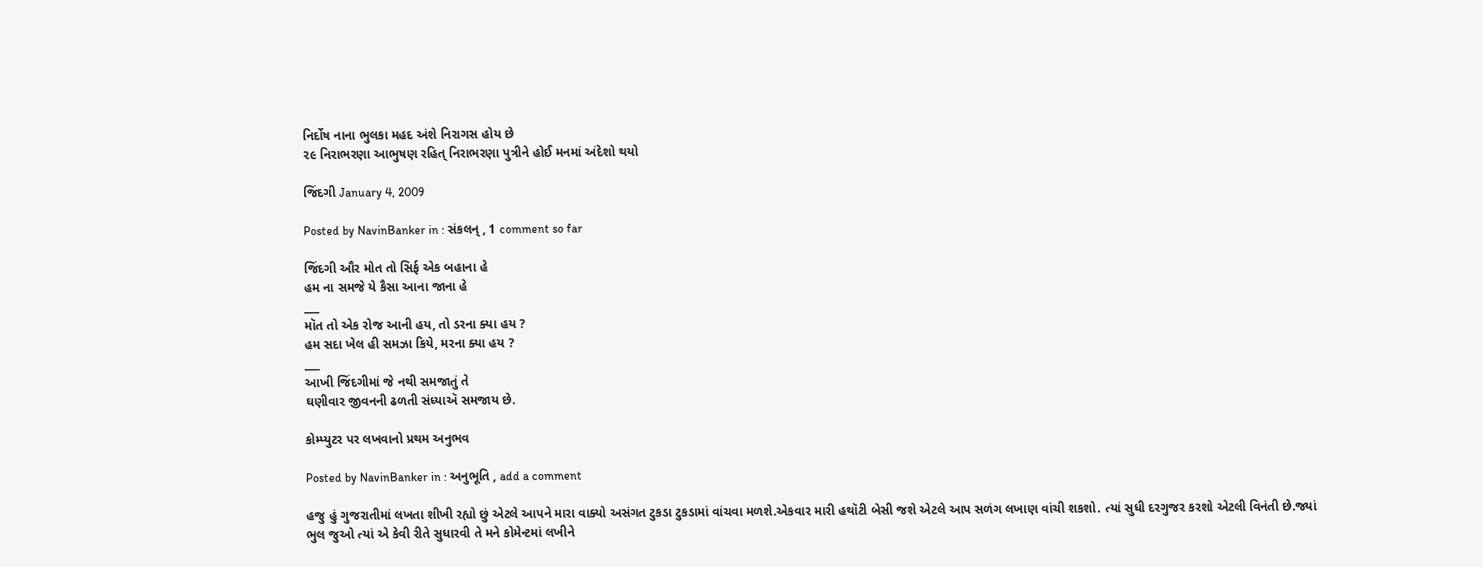નિર્દોષ નાના ભુલકા મહદ અંશે નિરાગસ હોય છે
૨૯ નિરાભરણા આભુષણ રહિત્ નિરાભરણા પુત્રીને હોઈ મનમાં અંદેશો થયો

જિંદગી January 4, 2009

Posted by NavinBanker in : સંકલન્ , 1 comment so far

જિંદગી ઔર મોત તો સિર્ફ એક બહાના હે
હમ ના સમજે યે કૈસા આના જાના હે
___
મૉત તો એક રોજ આની હય, તો ડરના ક્યા હય ?
હમ સદા ખેલ હી સમઝા કિયે, મરના ક્યા હય ?
___
આખી જિંદગીમાં જે નથી સમજાતું તે
ઘણીવાર જીવનની ઢળતી સંધ્યાઍ સમજાય છે.

કોમ્પ્યુટર પર લખવાનો પ્રથમ અનુભવ

Posted by NavinBanker in : અનુભૂતિ , add a comment

હજુ હું ગુજરાતીમાં લખતા શીખી રહ્યો છું એટલે આપને મારા વાક્યો અસંગત ટુકડા ટુકડામાં વાંચવા મળશે.એકવાર મારી હથૉટી બેસી જશે એટલે આપ સળંગ લખાણ વાંચી શકશો. ત્યાં સુધી દરગુજર કરશો એટલી વિનંતી છે.જ્યાં ભુલ જુઓ ત્યાં એ કેવી રીતે સુધારવી તે મને કોમેન્ટમાં લખીને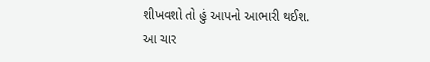શીખવશો તો હું આપનો આભારી થઈશ.
આ ચાર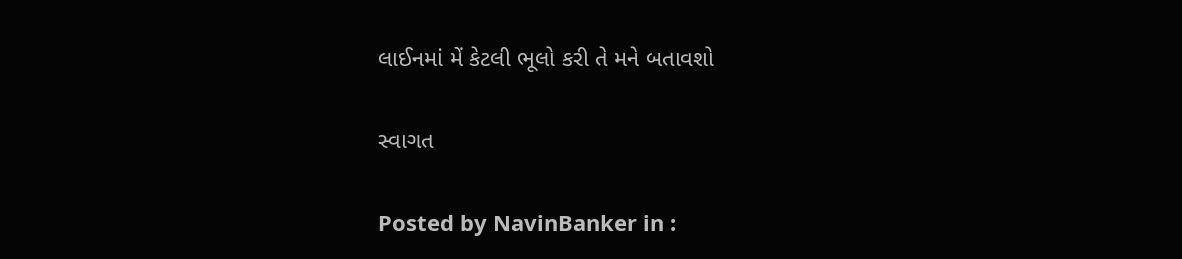લાઈનમાં મેં કેટલી ભૂલો કરી તે મને બતાવશો

સ્વાગત

Posted by NavinBanker in :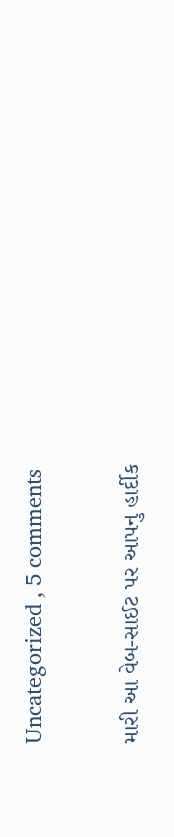Uncategorized , 5 comments

મારી આ વેબ-સાઈટ પર આપનુ હાર્દીક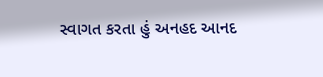સ્વાગત કરતા હું અનહદ આનદ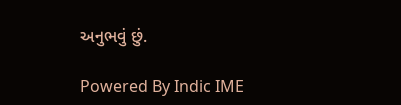અનુભવું છું.

Powered By Indic IME